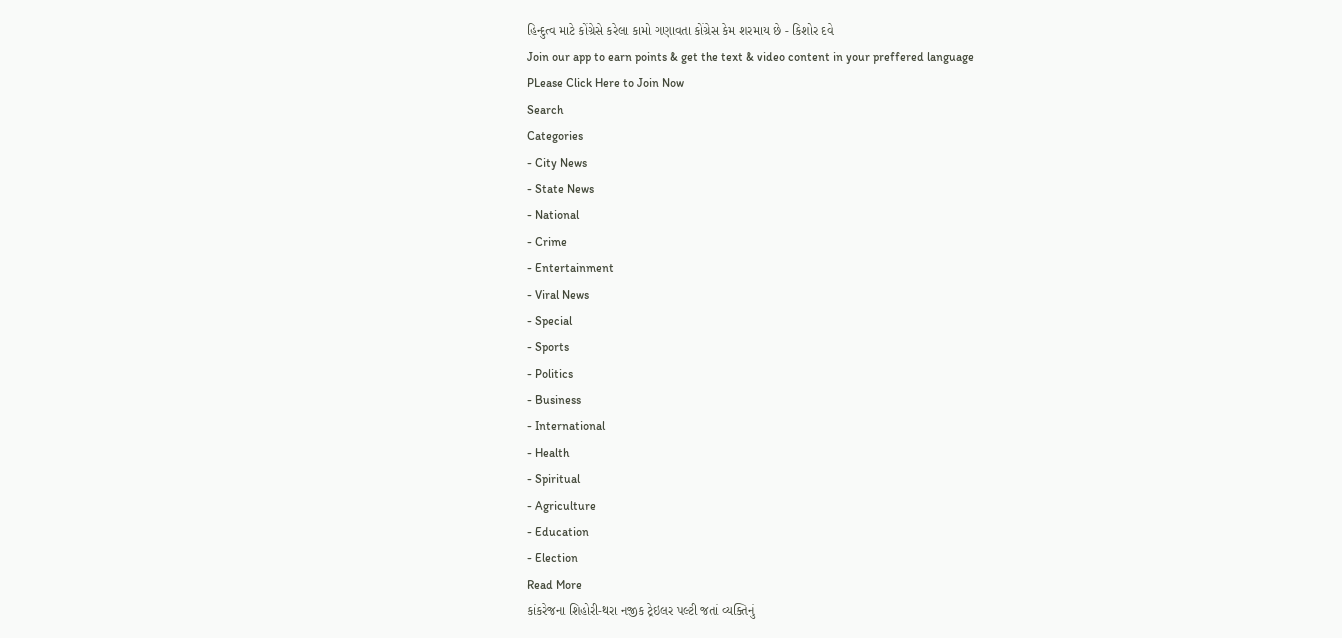હિન્દુત્વ માટે કોંગ્રેસે કરેલા કામો ગણાવતા કોંગ્રેસ કેમ શરમાય છે - કિશોર દવે
Join our app to earn points & get the text & video content in your preffered language
PLease Click Here to Join Now
Search
Categories
- City News
- State News
- National
- Crime
- Entertainment
- Viral News
- Special
- Sports
- Politics
- Business
- International
- Health
- Spiritual
- Agriculture
- Education
- Election
Read More
કાંકરેજના શિહોરી-થરા નજીક ટ્રેઇલર પલ્ટી જતાં વ્યક્તિનું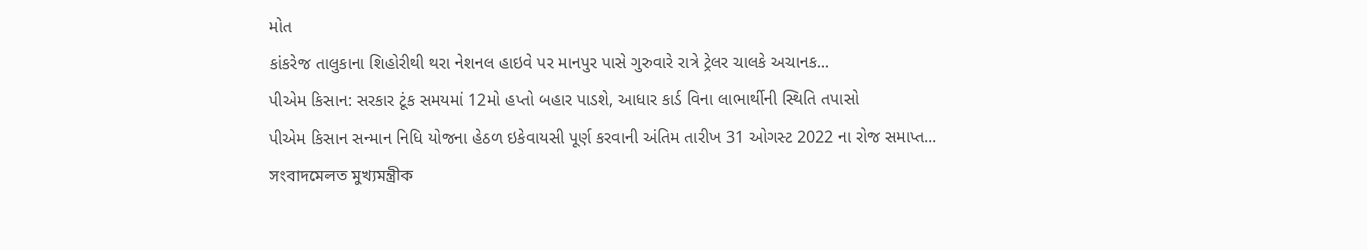મોત
કાંકરેજ તાલુકાના શિહોરીથી થરા નેશનલ હાઇવે પર માનપુર પાસે ગુરુવારે રાત્રે ટ્રેલર ચાલકે અચાનક...
પીએમ કિસાન: સરકાર ટૂંક સમયમાં 12મો હપ્તો બહાર પાડશે, આધાર કાર્ડ વિના લાભાર્થીની સ્થિતિ તપાસો
પીએમ કિસાન સન્માન નિધિ યોજના હેઠળ ઇકેવાયસી પૂર્ણ કરવાની અંતિમ તારીખ 31 ઓગસ્ટ 2022 ના રોજ સમાપ્ત...
সংবাদমেলত মুখ্যমন্ত্ৰীক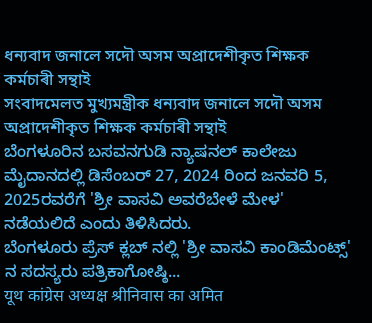ধন্যবাদ জনালে সদৌ অসম অপ্ৰাদেশীকৃত শিক্ষক কৰ্মচাৰী সন্থাই
সংবাদমেলত মুখ্যমন্ত্ৰীক ধন্যবাদ জনালে সদৌ অসম অপ্ৰাদেশীকৃত শিক্ষক কৰ্মচাৰী সন্থাই
ಬೆಂಗಳೂರಿನ ಬಸವನಗುಡಿ ನ್ಯಾಷನಲ್ ಕಾಲೇಜು ಮೈದಾನದಲ್ಲಿ ಡಿಸೆಂಬರ್ 27, 2024 ರಿಂದ ಜನವರಿ 5, 2025ರವರೆಗೆ 'ಶ್ರೀ ವಾಸವಿ ಅವರೆಬೇಳೆ ಮೇಳ' ನಡೆಯಲಿದೆ ಎಂದು ತಿಳಿಸಿದರು.
ಬೆಂಗಳೂರು ಪ್ರೆಸ್ ಕ್ಲಬ್ ನಲ್ಲಿ 'ಶ್ರೀ ವಾಸವಿ ಕಾಂಡಿಮೆಂಟ್ಸ್' ನ ಸದಸ್ಯರು ಪತ್ರಿಕಾಗೋಷ್ಠಿ...
यूथ कांग्रेस अध्यक्ष श्रीनिवास का अमित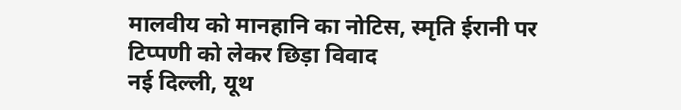मालवीय को मानहानि का नोटिस, स्मृति ईरानी पर टिप्पणी को लेकर छिड़ा विवाद
नई दिल्ली, यूथ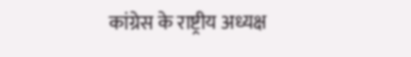कांग्रेस के राष्ट्रीय अध्यक्ष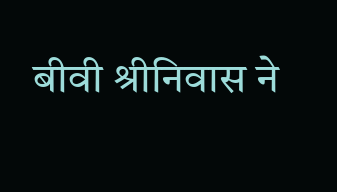बीवी श्रीनिवास ने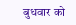बुधवार को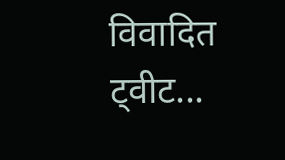विवादित ट्वीट...